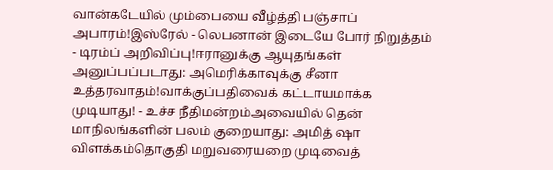வான்கடேயில் மும்பையை வீழ்த்தி பஞ்சாப் அபாரம்!இஸ்ரேல் - லெபனான் இடையே போர் நிறுத்தம் - டிரம்ப் அறிவிப்பு!ஈரானுக்கு ஆயுதங்கள் அனுப்பப்படாது: அமெரிக்காவுக்கு சீனா உத்தரவாதம்!வாக்குப்பதிவைக் கட்டாயமாக்க முடியாது! - உச்ச நீதிமன்றம்அவையில் தென் மாநிலங்களின் பலம் குறையாது: அமித் ஷா விளக்கம்தொகுதி மறுவரையறை முடிவைத்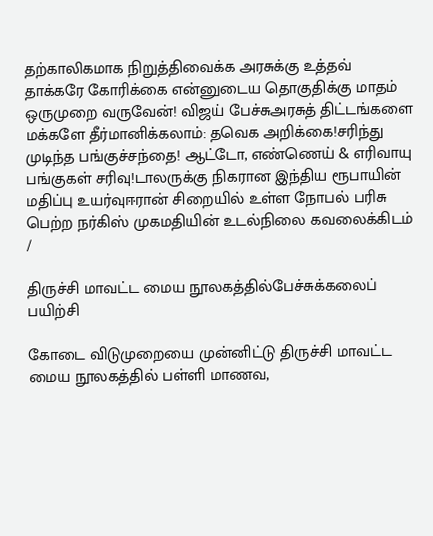தற்காலிகமாக நிறுத்திவைக்க அரசுக்கு உத்தவ் தாக்கரே கோரிக்கை என்னுடைய தொகுதிக்கு மாதம் ஒருமுறை வருவேன்! விஜய் பேச்சுஅரசுத் திட்டங்களை மக்களே தீர்மானிக்கலாம்: தவெக அறிக்கை!சரிந்து முடிந்த பங்குச்சந்தை! ஆட்டோ, எண்ணெய் & எரிவாயு பங்குகள் சரிவு!டாலருக்கு நிகரான இந்திய ரூபாயின் மதிப்பு உயர்வுஈரான் சிறையில் உள்ள நோபல் பரிசு பெற்ற நர்கிஸ் முகமதியின் உடல்நிலை கவலைக்கிடம்
/

திருச்சி மாவட்ட மைய நூலகத்தில்பேச்சுக்கலைப் பயிற்சி

கோடை விடுமுறையை முன்னிட்டு திருச்சி மாவட்ட மைய நூலகத்தில் பள்ளி மாணவ,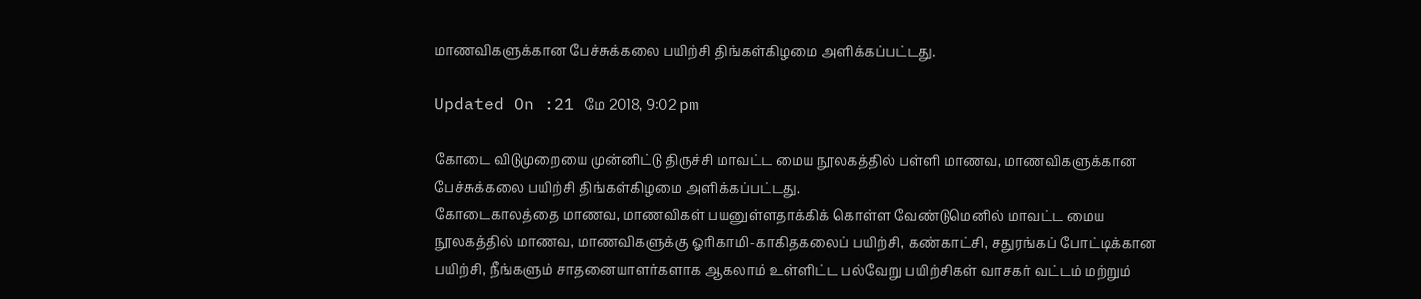மாணவிகளுக்கான பேச்சுக்கலை பயிற்சி திங்கள்கிழமை அளிக்கப்பட்டது.

Updated On :21 மே 2018, 9:02 pm

கோடை விடுமுறையை முன்னிட்டு திருச்சி மாவட்ட மைய நூலகத்தில் பள்ளி மாணவ, மாணவிகளுக்கான பேச்சுக்கலை பயிற்சி திங்கள்கிழமை அளிக்கப்பட்டது.
கோடைகாலத்தை மாணவ, மாணவிகள் பயனுள்ளதாக்கிக் கொள்ள வேண்டுமெனில் மாவட்ட மைய நூலகத்தில் மாணவ, மாணவிகளுக்கு ஓரிகாமி-காகிதகலைப் பயிற்சி, கண்காட்சி, சதுரங்கப் போட்டிக்கான பயிற்சி, நீங்களும் சாதனையாளர்களாக ஆகலாம் உள்ளிட்ட பல்வேறு பயிற்சிகள் வாசகர் வட்டம் மற்றும்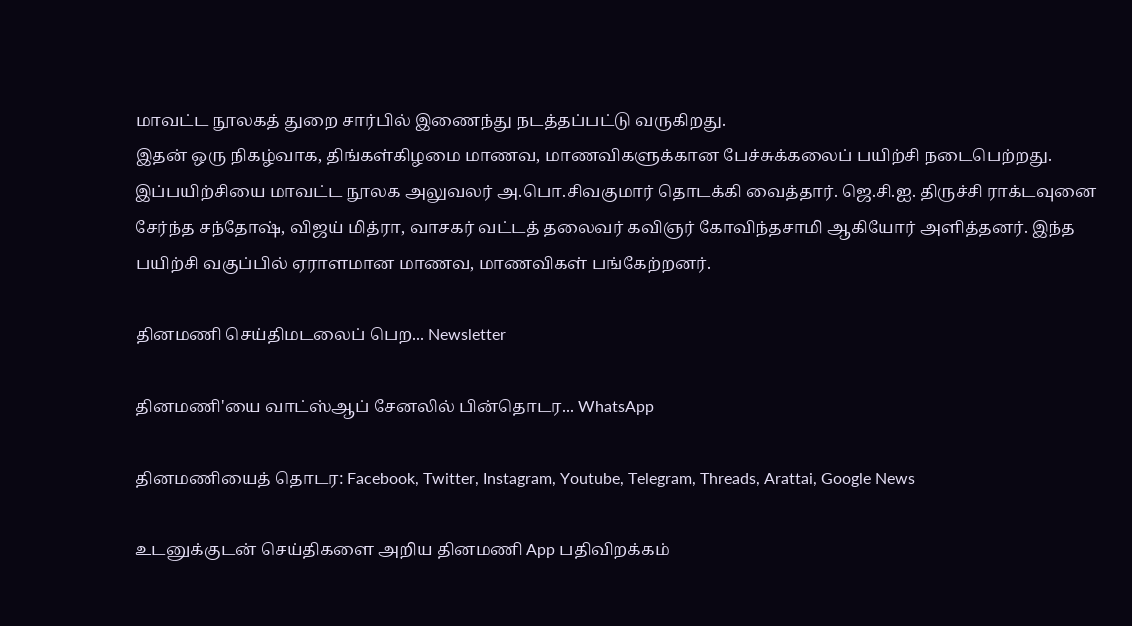மாவட்ட நூலகத் துறை சார்பில் இணைந்து நடத்தப்பட்டு வருகிறது.
இதன் ஒரு நிகழ்வாக, திங்கள்கிழமை மாணவ, மாணவிகளுக்கான பேச்சுக்கலைப் பயிற்சி நடைபெற்றது. இப்பயிற்சியை மாவட்ட நூலக அலுவலர் அ.பொ.சிவகுமார் தொடக்கி வைத்தார். ஜெ.சி.ஐ. திருச்சி ராக்டவுனை சேர்ந்த சந்தோஷ், விஜய் மித்ரா, வாசகர் வட்டத் தலைவர் கவிஞர் கோவிந்தசாமி ஆகியோர் அளித்தனர். இந்த பயிற்சி வகுப்பில் ஏராளமான மாணவ, மாணவிகள் பங்கேற்றனர்.

தினமணி செய்திமடலைப் பெற... Newsletter

தினமணி'யை வாட்ஸ்ஆப் சேனலில் பின்தொடர... WhatsApp

தினமணியைத் தொடர: Facebook, Twitter, Instagram, Youtube, Telegram, Threads, Arattai, Google News

உடனுக்குடன் செய்திகளை அறிய தினமணி App பதிவிறக்கம்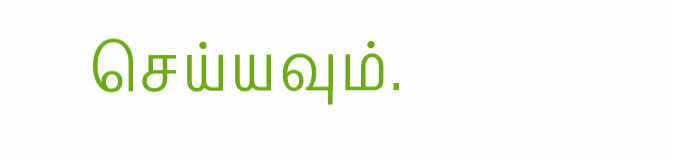செய்யவும்.